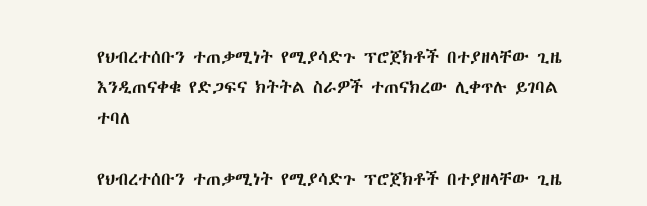የህብረተሰቡን ተጠቃሚነት የሚያሳድጉ ፕሮጀክቶች በተያዘላቸው ጊዜ እንዲጠናቀቁ የድጋፍና ክትትል ስራዎች ተጠናክረው ሊቀጥሉ ይገባል ተባለ

የህብረተሰቡን ተጠቃሚነት የሚያሳድጉ ፕሮጀክቶች በተያዘላቸው ጊዜ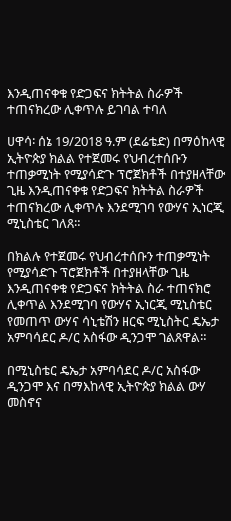እንዲጠናቀቁ የድጋፍና ክትትል ስራዎች ተጠናክረው ሊቀጥሉ ይገባል ተባለ

ሀዋሳ፡ ሰኔ 19/2018 ዓ.ም (ደሬቴድ) በማዕከላዊ ኢትዮጵያ ክልል የተጀመሩ የህብረተሰቡን ተጠቃሚነት የሚያሳድጉ ፕሮጀክቶች በተያዘላቸው ጊዜ እንዲጠናቀቁ የድጋፍና ክትትል ስራዎች ተጠናክረው ሊቀጥሉ እንደሚገባ የውሃና ኢነርጂ ሚኒስቴር ገለጸ።

በክልሉ የተጀመሩ የህብረተሰቡን ተጠቃሚነት የሚያሳድጉ ፕሮጀክቶች በተያዘላቸው ጊዜ እንዲጠናቀቁ የድጋፍና ክትትል ስራ ተጠናክሮ ሊቀጥል እንደሚገባ የውሃና ኢነርጂ ሚኒስቴር የመጠጥ ውሃና ሳኒቴሽን ዘርፍ ሚኒስትር ዴኤታ አምባሳደር ዶ/ር አስፋው ዲንጋሞ ገልጸዋል።

በሚኒስቴር ዴኤታ አምባሳደር ዶ/ር አስፋው ዲንጋሞ እና በማእከላዊ ኢትዮጵያ ክልል ውሃ መስኖና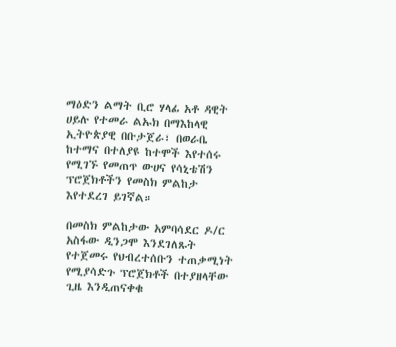ማዕድን ልማት ቢሮ ሃላፊ አቶ ዳዊት ሀይሉ የተመራ ልኡክ በማእከላዊ ኢትዮጵያዊ በቡታጀራ፣ በወራቤ ከተማና በተለያዩ ከተሞች እየተሰሩ የሚገኙ የመጠጥ ውሀና የሳኒቴሽን ፕሮጀክቶችን የመስክ ምልከታ እየተደረገ ይገኛል።

በመስክ ምልከታው አምባሳደር ዶ/ር አስፋው ዲንጋሞ እንደገለጹት የተጀመሩ የህብረተሰቡን ተጠቃሚነት የሚያሳድጉ ፕሮጀክቶች በተያዘላቸው ጊዜ እንዲጠናቀቁ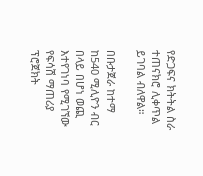የድጋፍና ክትትል ስራ ተጠናክሮ ሊቀጥል ይገባል ብለዋል።

በቡታጀራ ከተማ ከ540 ሚሊዮን ብር በላይ በሆነ ወጪ እተየገነባ የሚገኘው የፍሳሽ ማጠሪያ ፕሮጀክት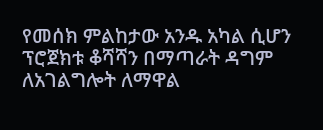የመሰክ ምልከታው አንዱ አካል ሲሆን ፕሮጀክቱ ቆሻሻን በማጣራት ዳግም ለአገልግሎት ለማዋል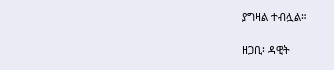ያግዛል ተብሏል።

ዘጋቢ፡ ዳዊት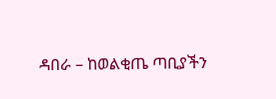ዳበራ – ከወልቂጤ ጣቢያችን